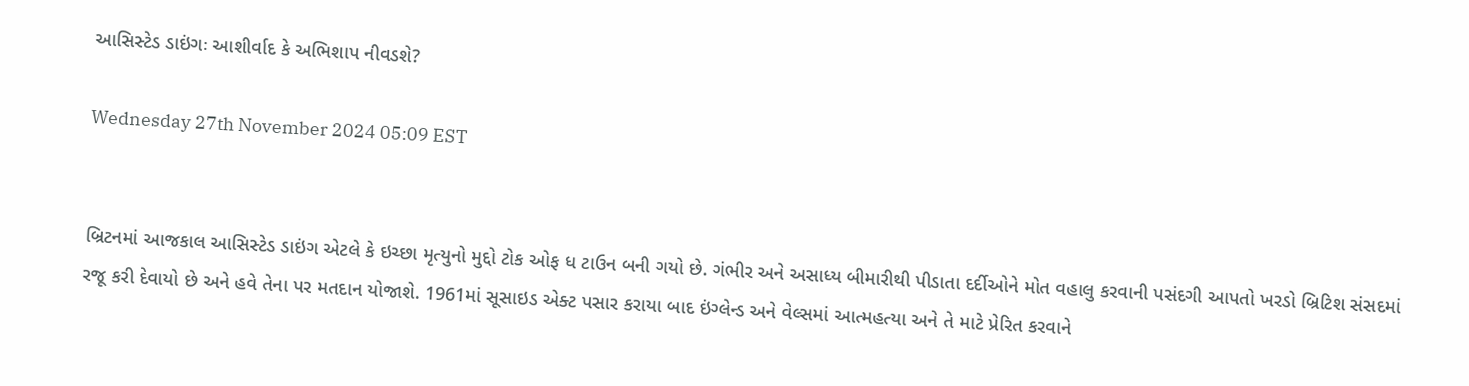આસિસ્ટેડ ડાઇંગઃ આશીર્વાદ કે અભિશાપ નીવડશે?

Wednesday 27th November 2024 05:09 EST


બ્રિટનમાં આજકાલ આસિસ્ટેડ ડાઇંગ એટલે કે ઇચ્છા મૃત્યુનો મુદ્દો ટોક ઓફ ધ ટાઉન બની ગયો છે. ગંભીર અને અસાધ્ય બીમારીથી પીડાતા દર્દીઓને મોત વહાલુ કરવાની પસંદગી આપતો ખરડો બ્રિટિશ સંસદમાં રજૂ કરી દેવાયો છે અને હવે તેના પર મતદાન યોજાશે. 1961માં સૂસાઇડ એક્ટ પસાર કરાયા બાદ ઇંગ્લેન્ડ અને વેલ્સમાં આત્મહત્યા અને તે માટે પ્રેરિત કરવાને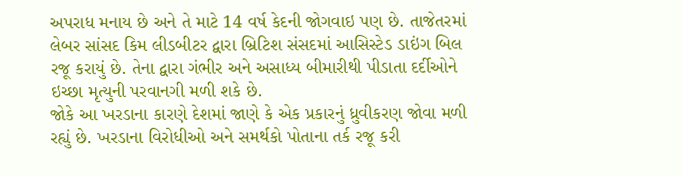અપરાધ મનાય છે અને તે માટે 14 વર્ષ કેદની જોગવાઇ પણ છે. તાજેતરમાં લેબર સાંસદ કિમ લીડબીટર દ્વારા બ્રિટિશ સંસદમાં આસિસ્ટેડ ડાઇંગ બિલ રજૂ કરાયું છે. તેના દ્વારા ગંભીર અને અસાધ્ય બીમારીથી પીડાતા દર્દીઓને ઇચ્છા મૃત્યુની પરવાનગી મળી શકે છે.
જોકે આ ખરડાના કારણે દેશમાં જાણે કે એક પ્રકારનું ધ્રુવીકરણ જોવા મળી રહ્યું છે. ખરડાના વિરોધીઓ અને સમર્થકો પોતાના તર્ક રજૂ કરી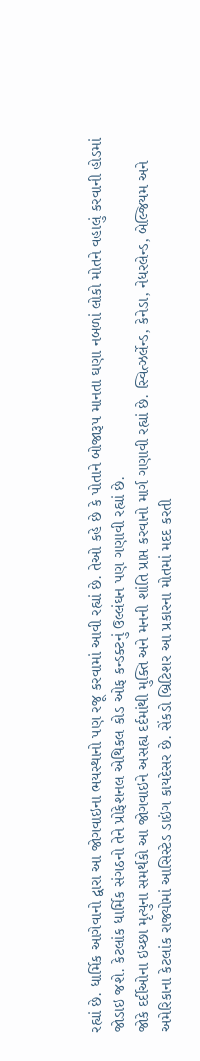રહ્યાં છે. ધાર્મિક આગેવાનો દ્વારા આ જોગવાઇના ભયસ્થાનો પણ રજૂ કરવામાં આવી રહ્યાં છે. તેઓ કહે છે કે પોતાને બોજારૂપ માનતા ઘણા નબળાં લોકો મોતને વહાલું કરવાની હોડમાં જોડાઇ જશે. કેટલાંક ધાર્મિક સંગઠનો તેને પ્રોફેશનલ એથિકલ કોડ ઓફ કન્ડક્ટનું ઉલ્લંઘન પણ ગણાવી રહ્યાં છે.
જોકે દર્દીઓના ઇચ્છા મૃત્યુના સમર્થકો આ જોગવાઇને અસહ્ય દર્દમાંથી મુક્તિ અને મનની શાંતિ પ્રાપ્ત કરવાનો માર્ગ ગણાવી રહ્યાં છે. સ્વિત્ઝર્લેન્ડ, કેનેડા, નેધરલેન્ડ, બેલ્જિયમ અને અમેરિકાના કેટલાંક રાજ્યોમાં આસિસ્ટેડ ડાઇંગ કાયદેસર છે. સેંકડો બ્રિટિશર આ પ્રકારના મોતમાં મદદ કરતી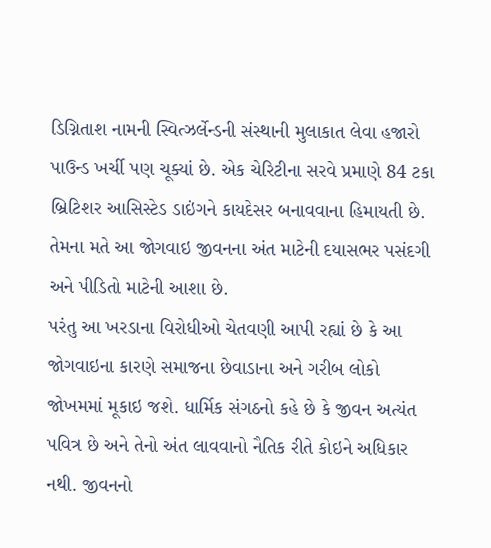ડિગ્નિતાશ નામની સ્વિત્ઝર્લેન્ડની સંસ્થાની મુલાકાત લેવા હજારો પાઉન્ડ ખર્ચી પણ ચૂક્યાં છે. એક ચેરિટીના સરવે પ્રમાણે 84 ટકા બ્રિટિશર આસિસ્ટેડ ડાઇંગને કાયદેસર બનાવવાના હિમાયતી છે. તેમના મતે આ જોગવાઇ જીવનના અંત માટેની દયાસભર પસંદગી અને પીડિતો માટેની આશા છે.
પરંતુ આ ખરડાના વિરોધીઓ ચેતવણી આપી રહ્યાં છે કે આ જોગવાઇના કારણે સમાજના છેવાડાના અને ગરીબ લોકો જોખમમાં મૂકાઇ જશે. ધાર્મિક સંગઠનો કહે છે કે જીવન અત્યંત પવિત્ર છે અને તેનો અંત લાવવાનો નૈતિક રીતે કોઇને અધિકાર નથી. જીવનનો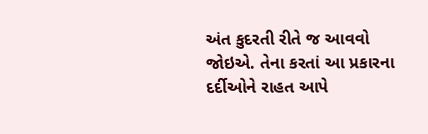અંત કુદરતી રીતે જ આવવો જોઇએ. તેના કરતાં આ પ્રકારના દર્દીઓને રાહત આપે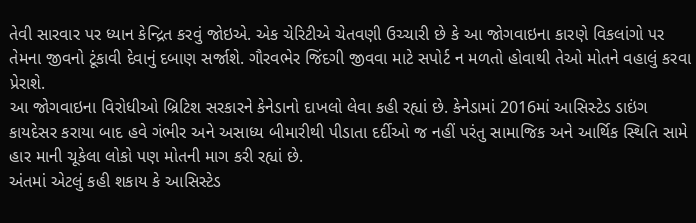તેવી સારવાર પર ધ્યાન કેન્દ્રિત કરવું જોઇએ. એક ચેરિટીએ ચેતવણી ઉચ્ચારી છે કે આ જોગવાઇના કારણે વિકલાંગો પર તેમના જીવનો ટૂંકાવી દેવાનું દબાણ સર્જાશે. ગૌરવભેર જિંદગી જીવવા માટે સપોર્ટ ન મળતો હોવાથી તેઓ મોતને વહાલું કરવા પ્રેરાશે.
આ જોગવાઇના વિરોધીઓ બ્રિટિશ સરકારને કેનેડાનો દાખલો લેવા કહી રહ્યાં છે. કેનેડામાં 2016માં આસિસ્ટેડ ડાઇંગ કાયદેસર કરાયા બાદ હવે ગંભીર અને અસાધ્ય બીમારીથી પીડાતા દર્દીઓ જ નહીં પરંતુ સામાજિક અને આર્થિક સ્થિતિ સામે હાર માની ચૂકેલા લોકો પણ મોતની માગ કરી રહ્યાં છે.
અંતમાં એટલું કહી શકાય કે આસિસ્ટેડ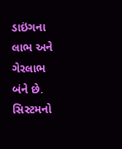ડાઇંગના લાભ અને ગેરલાભ બંને છે. સિસ્ટમનો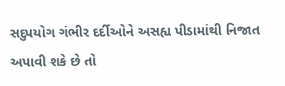સદુપયોગ ગંભીર દર્દીઓને અસહ્ય પીડામાંથી નિજાત અપાવી શકે છે તો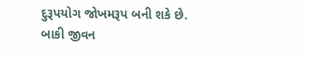દુરૂપયોગ જોખમરૂપ બની શકે છે. બાકી જીવન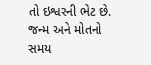તો ઇશ્વરની ભેટ છે. જન્મ અને મોતનો સમય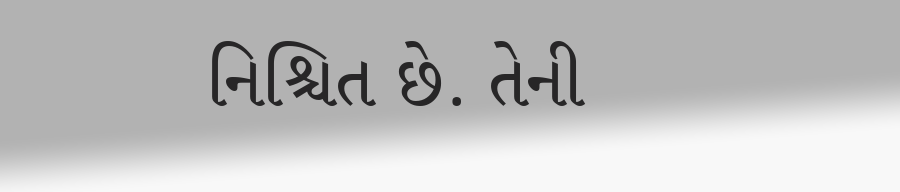નિશ્ચિત છે. તેની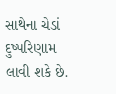સાથેના ચેડાં દુષ્પરિણામ લાવી શકે છે.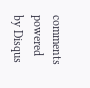comments powered by Disqus